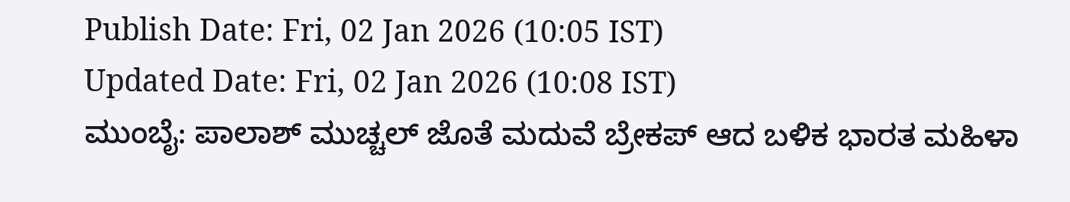Publish Date: Fri, 02 Jan 2026 (10:05 IST)
Updated Date: Fri, 02 Jan 2026 (10:08 IST)
ಮುಂಬೈ: ಪಾಲಾಶ್ ಮುಚ್ಚಲ್ ಜೊತೆ ಮದುವೆ ಬ್ರೇಕಪ್ ಆದ ಬಳಿಕ ಭಾರತ ಮಹಿಳಾ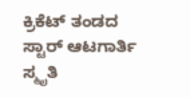ಕ್ರಿಕೆಟ್ ತಂಡದ ಸ್ಟಾರ್ ಆಟಗಾರ್ತಿ ಸ್ಮೃತಿ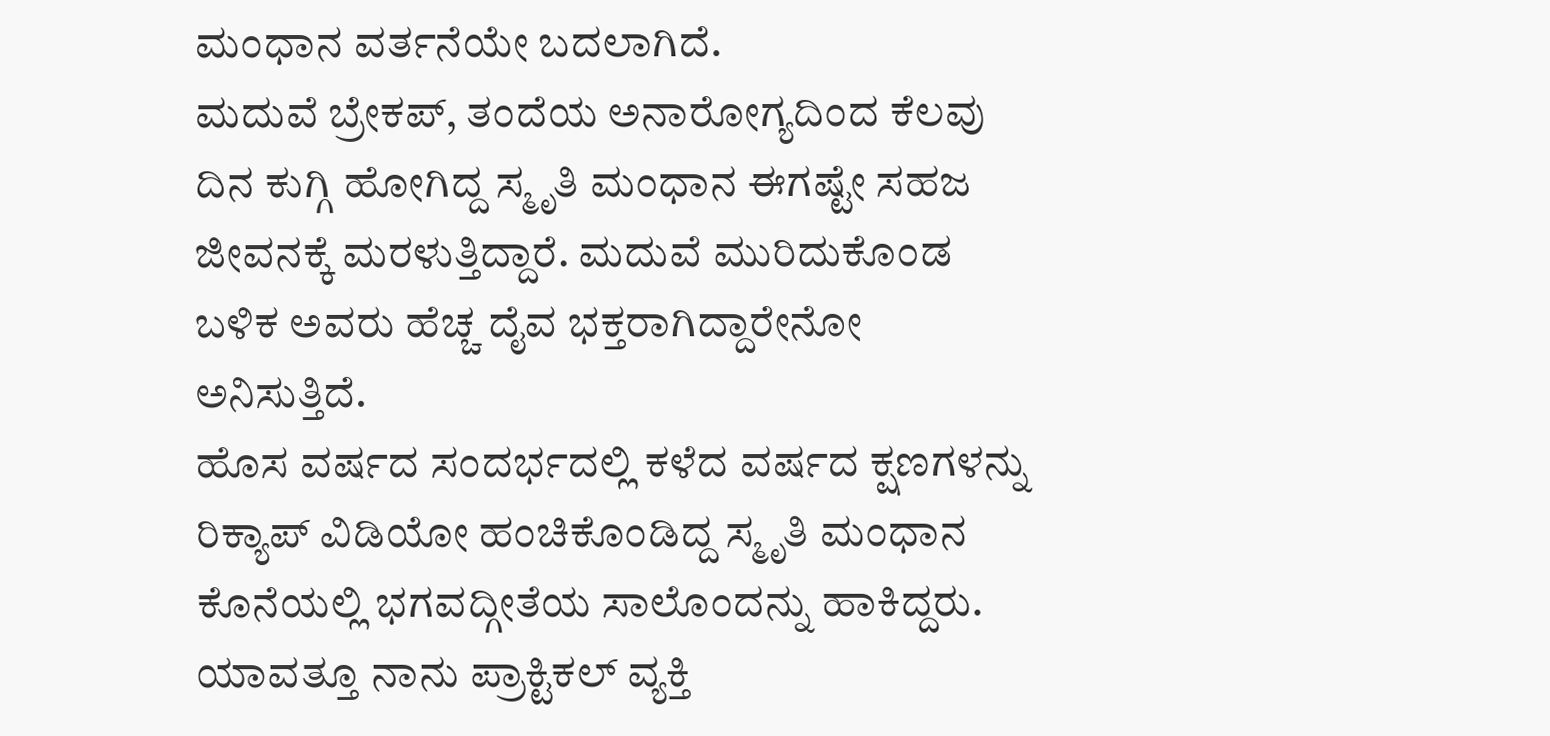ಮಂಧಾನ ವರ್ತನೆಯೇ ಬದಲಾಗಿದೆ.
ಮದುವೆ ಬ್ರೇಕಪ್, ತಂದೆಯ ಅನಾರೋಗ್ಯದಿಂದ ಕೆಲವು ದಿನ ಕುಗ್ಗಿ ಹೋಗಿದ್ದ ಸ್ಮೃತಿ ಮಂಧಾನ ಈಗಷ್ಟೇ ಸಹಜ ಜೀವನಕ್ಕೆ ಮರಳುತ್ತಿದ್ದಾರೆ. ಮದುವೆ ಮುರಿದುಕೊಂಡ ಬಳಿಕ ಅವರು ಹೆಚ್ಚ ದೈವ ಭಕ್ತರಾಗಿದ್ದಾರೇನೋ ಅನಿಸುತ್ತಿದೆ.
ಹೊಸ ವರ್ಷದ ಸಂದರ್ಭದಲ್ಲಿ ಕಳೆದ ವರ್ಷದ ಕ್ಷಣಗಳನ್ನು ರಿಕ್ಯಾಪ್ ವಿಡಿಯೋ ಹಂಚಿಕೊಂಡಿದ್ದ ಸ್ಮೃತಿ ಮಂಧಾನ ಕೊನೆಯಲ್ಲಿ ಭಗವದ್ಗೀತೆಯ ಸಾಲೊಂದನ್ನು ಹಾಕಿದ್ದರು. ಯಾವತ್ತೂ ನಾನು ಪ್ರಾಕ್ಟಿಕಲ್ ವ್ಯಕ್ತಿ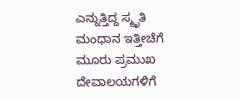ಎನ್ನುತ್ತಿದ್ದ ಸ್ಮೃತಿ ಮಂಧಾನ ಇತ್ತೀಚೆಗೆ ಮೂರು ಪ್ರಮುಖ ದೇವಾಲಯಗಳಿಗೆ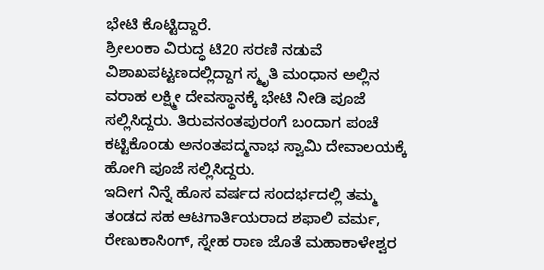ಭೇಟಿ ಕೊಟ್ಟಿದ್ದಾರೆ.
ಶ್ರೀಲಂಕಾ ವಿರುದ್ಧ ಟಿ20 ಸರಣಿ ನಡುವೆ ವಿಶಾಖಪಟ್ಟಣದಲ್ಲಿದ್ದಾಗ ಸ್ಮೃತಿ ಮಂಧಾನ ಅಲ್ಲಿನ ವರಾಹ ಲಕ್ಷ್ಮೀ ದೇವಸ್ಥಾನಕ್ಕೆ ಭೇಟಿ ನೀಡಿ ಪೂಜೆ ಸಲ್ಲಿಸಿದ್ದರು. ತಿರುವನಂತಪುರಂಗೆ ಬಂದಾಗ ಪಂಚೆ ಕಟ್ಟಿಕೊಂಡು ಅನಂತಪದ್ಮನಾಭ ಸ್ವಾಮಿ ದೇವಾಲಯಕ್ಕೆ ಹೋಗಿ ಪೂಜೆ ಸಲ್ಲಿಸಿದ್ದರು.
ಇದೀಗ ನಿನ್ನೆ ಹೊಸ ವರ್ಷದ ಸಂದರ್ಭದಲ್ಲಿ ತಮ್ಮ ತಂಡದ ಸಹ ಆಟಗಾರ್ತಿಯರಾದ ಶಫಾಲಿ ವರ್ಮ, ರೇಣುಕಾಸಿಂಗ್, ಸ್ನೇಹ ರಾಣ ಜೊತೆ ಮಹಾಕಾಳೇಶ್ವರ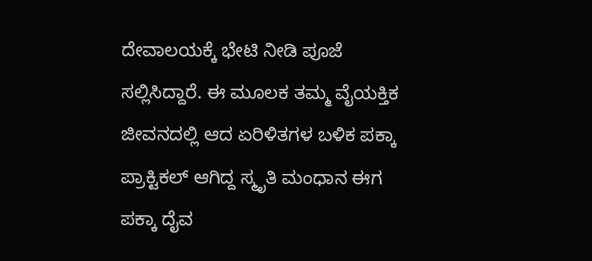ದೇವಾಲಯಕ್ಕೆ ಭೇಟಿ ನೀಡಿ ಪೂಜೆ ಸಲ್ಲಿಸಿದ್ದಾರೆ. ಈ ಮೂಲಕ ತಮ್ಮ ವೈಯಕ್ತಿಕ ಜೀವನದಲ್ಲಿ ಆದ ಏರಿಳಿತಗಳ ಬಳಿಕ ಪಕ್ಕಾ ಪ್ರಾಕ್ಟಿಕಲ್ ಆಗಿದ್ದ ಸ್ಮೃತಿ ಮಂಧಾನ ಈಗ ಪಕ್ಕಾ ದೈವ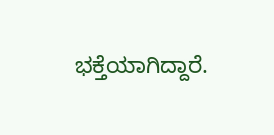ಭಕ್ತೆಯಾಗಿದ್ದಾರೆ.